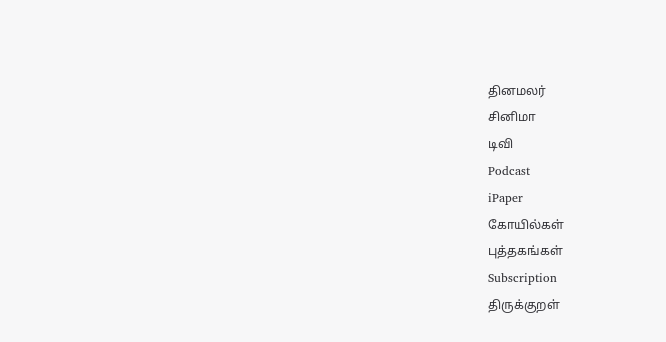தினமலர்
சினிமா
டிவி
Podcast
iPaper
கோயில்கள்
புத்தகங்கள்
Subscription
திருக்குறள்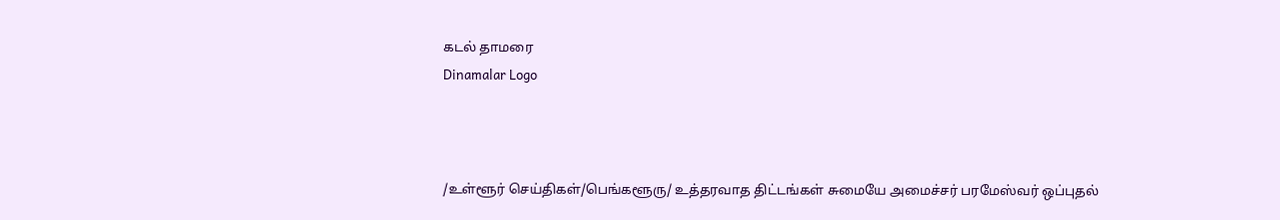கடல் தாமரை
Dinamalar Logo



/உள்ளூர் செய்திகள்/பெங்களூரு/ உத்தரவாத திட்டங்கள் சுமையே அமைச்சர் பரமேஸ்வர் ஒப்புதல்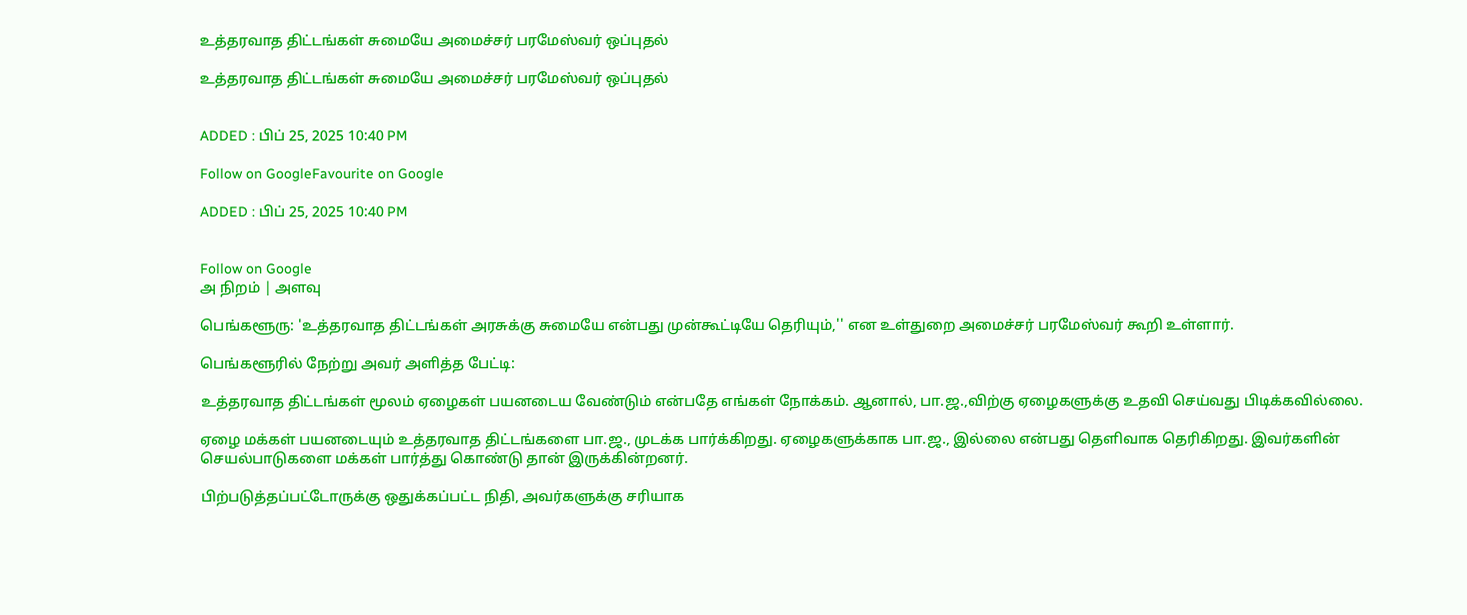உத்தரவாத திட்டங்கள் சுமையே அமைச்சர் பரமேஸ்வர் ஒப்புதல்

உத்தரவாத திட்டங்கள் சுமையே அமைச்சர் பரமேஸ்வர் ஒப்புதல்


ADDED : பிப் 25, 2025 10:40 PM

Follow on GoogleFavourite on Google

ADDED : பிப் 25, 2025 10:40 PM


Follow on Google
அ நிறம் | அளவு

பெங்களூரு: 'உத்தரவாத திட்டங்கள் அரசுக்கு சுமையே என்பது முன்கூட்டியே தெரியும்,'' என உள்துறை அமைச்சர் பரமேஸ்வர் கூறி உள்ளார்.

பெங்களூரில் நேற்று அவர் அளித்த பேட்டி:

உத்தரவாத திட்டங்கள் மூலம் ஏழைகள் பயனடைய வேண்டும் என்பதே எங்கள் நோக்கம். ஆனால், பா.ஜ.,விற்கு ஏழைகளுக்கு உதவி செய்வது பிடிக்கவில்லை.

ஏழை மக்கள் பயனடையும் உத்தரவாத திட்டங்களை பா.ஜ., முடக்க பார்க்கிறது. ஏழைகளுக்காக பா.ஜ., இல்லை என்பது தெளிவாக தெரிகிறது. இவர்களின் செயல்பாடுகளை மக்கள் பார்த்து கொண்டு தான் இருக்கின்றனர்.

பிற்படுத்தப்பட்டோருக்கு ஒதுக்கப்பட்ட நிதி, அவர்களுக்கு சரியாக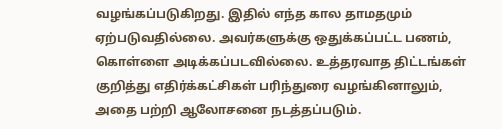வழங்கப்படுகிறது. இதில் எந்த கால தாமதமும் ஏற்படுவதில்லை. அவர்களுக்கு ஒதுக்கப்பட்ட பணம், கொள்ளை அடிக்கப்படவில்லை. உத்தரவாத திட்டங்கள் குறித்து எதிர்க்கட்சிகள் பரிந்துரை வழங்கினாலும், அதை பற்றி ஆலோசனை நடத்தப்படும்.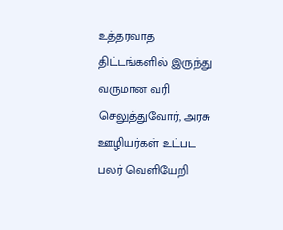உத்தரவாத திட்டங்களில் இருந்து வருமான வரி செலுத்துவோர், அரசு ஊழியர்கள் உட்பட பலர் வெளியேறி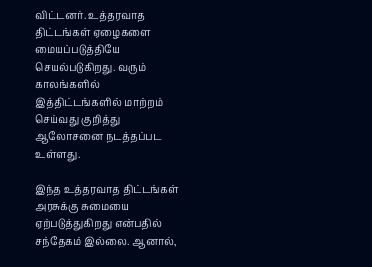விட்டனர். உத்தரவாத திட்டங்கள் ஏழைகளை மையப்படுத்தியே செயல்படுகிறது. வரும் காலங்களில் இத்திட்டங்களில் மாற்றம் செய்வது குறித்து ஆலோசனை நடத்தப்பட உள்ளது.

இந்த உத்தரவாத திட்டங்கள் அரசுக்கு சுமையை ஏற்படுத்துகிறது என்பதில் சந்தேகம் இல்லை. ஆனால்,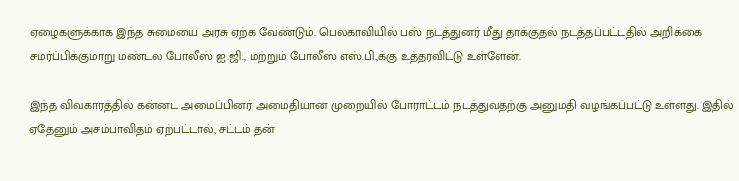ஏழைகளுக்காக இந்த சுமையை அரசு ஏற்க வேண்டும். பெலகாவியில் பஸ் நடத்துனர் மீது தாக்குதல் நடத்தப்பட்டதில் அறிக்கை சமர்ப்பிக்குமாறு மண்டல போலீஸ் ஐ.ஜி., மற்றும் போலீஸ் எஸ்.பி.,க்கு உத்தரவிட்டு உள்ளேன்.

இந்த விவகாரத்தில் கன்னட அமைப்பினர் அமைதியான முறையில் போராட்டம் நடத்துவதற்கு அனுமதி வழங்கப்பட்டு உள்ளது. இதில் ஏதேனும் அசம்பாவிதம் ஏற்பட்டால், சட்டம் தன்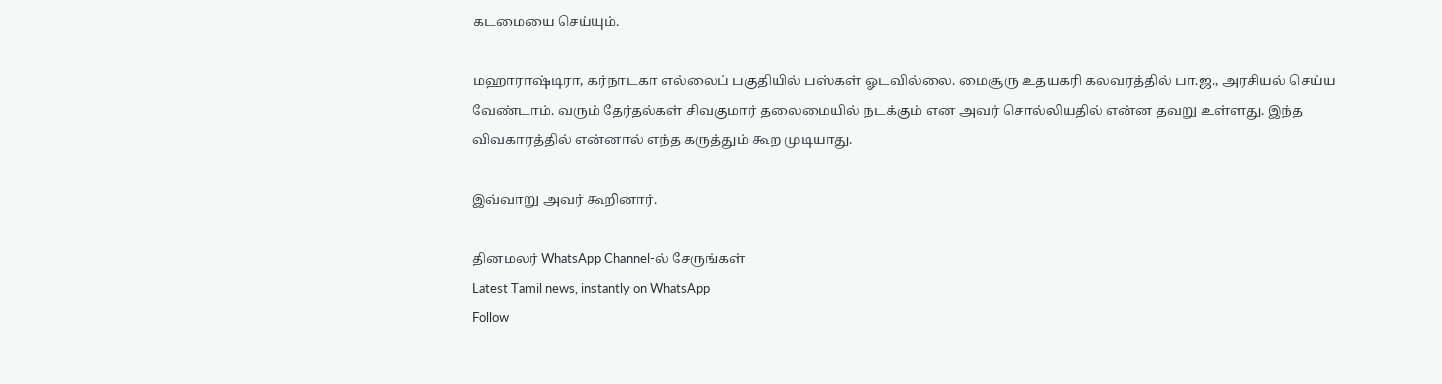கடமையை செய்யும்.

மஹாராஷ்டிரா, கர்நாடகா எல்லைப் பகுதியில் பஸ்கள் ஓடவில்லை. மைசூரு உதயகரி கலவரத்தில் பா.ஜ., அரசியல் செய்ய வேண்டாம். வரும் தேர்தல்கள் சிவகுமார் தலைமையில் நடக்கும் என அவர் சொல்லியதில் என்ன தவறு உள்ளது. இந்த விவகாரத்தில் என்னால் எந்த கருத்தும் கூற முடியாது.

இவ்வாறு அவர் கூறினார்.

தினமலர் WhatsApp Channel-ல் சேருங்கள்
Latest Tamil news, instantly on WhatsApp
Follow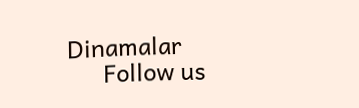Dinamalar
      Follow us